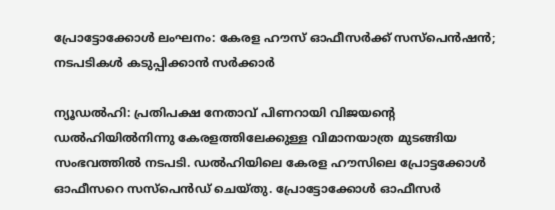പ്രോട്ടോക്കോൾ ലംഘനം: കേരള ഹൗസ് ഓഫീസർക്ക് സസ്‌പെൻഷൻ; നടപടികൾ കടുപ്പിക്കാൻ സർക്കാർ

ന്യൂഡൽഹി: പ്രതിപക്ഷ നേതാവ് പിണറായി വിജയന്റെ ഡൽഹിയിൽനിന്നു കേരളത്തിലേക്കുള്ള വിമാനയാത്ര മുടങ്ങിയ സംഭവത്തിൽ നടപടി. ഡൽഹിയിലെ കേരള ഹൗസിലെ പ്രോട്ടക്കോൾ ഓഫീസറെ സസ്പെൻഡ് ചെയ്തു. പ്രോട്ടോക്കോൾ ഓഫീസർ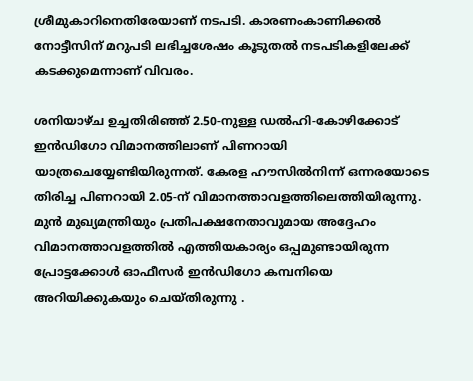ശ്രീമുകാറിനെതിരേയാണ് നടപടി. കാരണംകാണിക്കൽ നോട്ടീസിന് മറുപടി ലഭിച്ചശേഷം കൂടുതൽ നടപടികളിലേക്ക് കടക്കുമെന്നാണ് വിവരം.

ശനിയാഴ്ച ഉച്ചതിരിഞ്ഞ് 2.50-നുള്ള ഡൽഹി-കോഴിക്കോട് ഇൻഡിഗോ വിമാനത്തിലാണ് പിണറായി യാത്രചെയ്യേണ്ടിയിരുന്നത്. കേരള ഹൗസിൽനിന്ന് ഒന്നരയോടെ തിരിച്ച പിണറായി 2.05-ന് വിമാനത്താവളത്തിലെത്തിയിരുന്നു. മുൻ മുഖ്യമന്ത്രിയും പ്രതിപക്ഷനേതാവുമായ അദ്ദേഹം വിമാനത്താവളത്തിൽ എത്തിയകാര്യം ഒപ്പമുണ്ടായിരുന്ന പ്രോട്ടക്കോൾ ഓഫീസർ ഇൻഡിഗോ കമ്പനിയെ അറിയിക്കുകയും ചെയ്തിരുന്നു .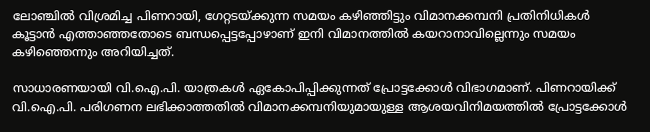ലോഞ്ചിൽ വിശ്രമിച്ച പിണറായി, ഗേറ്റടയ്ക്കുന്ന സമയം കഴിഞ്ഞിട്ടും വിമാനക്കമ്പനി പ്രതിനിധികൾ കൂട്ടാൻ എത്താഞ്ഞതോടെ ബന്ധപ്പെട്ടപ്പോഴാണ് ഇനി വിമാനത്തിൽ കയറാനാവില്ലെന്നും സമയം കഴിഞ്ഞെന്നും അറിയിച്ചത്.

സാധാരണയായി വി.ഐ.പി. യാത്രകൾ ഏകോപിപ്പിക്കുന്നത് പ്രോട്ടക്കോൾ വിഭാഗമാണ്. പിണറായിക്ക് വി.ഐ.പി. പരിഗണന ലഭിക്കാത്തതിൽ വിമാനക്കമ്പനിയുമായുള്ള ആശയവിനിമയത്തിൽ പ്രോട്ടക്കോൾ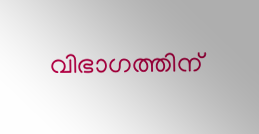വിഭാഗത്തിന്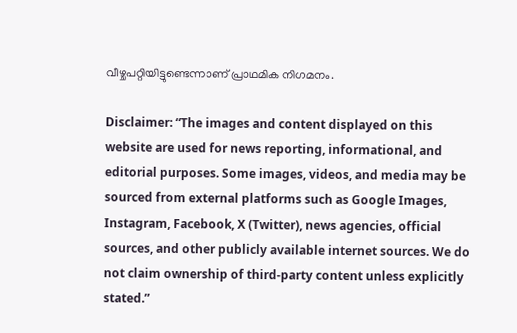വീഴ്ചപറ്റിയിട്ടുണ്ടെന്നാണ് പ്രാഥമിക നിഗമനം.

Disclaimer: “The images and content displayed on this website are used for news reporting, informational, and editorial purposes. Some images, videos, and media may be sourced from external platforms such as Google Images, Instagram, Facebook, X (Twitter), news agencies, official sources, and other publicly available internet sources. We do not claim ownership of third-party content unless explicitly stated.”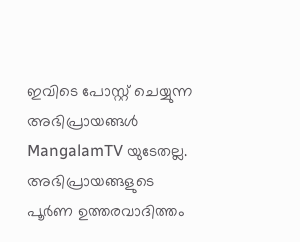ഇവിടെ പോസ്റ്റ് ചെയ്യുന്ന അഭിപ്രായങ്ങൾ MangalamTV യുടേതല്ല. അഭിപ്രായങ്ങളുടെ പൂർണ ഉത്തരവാദിത്തം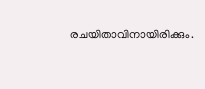രചയിതാവിനായിരിക്കും.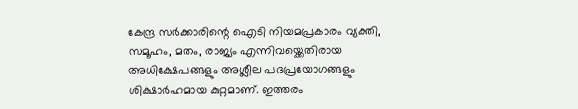കേന്ദ്ര സർക്കാരിന്റെ ഐടി നിയമപ്രകാരം വ്യക്തി, സമൂഹം, മതം, രാജ്യം എന്നിവയ്ക്കെതിരായ അധിക്ഷേപങ്ങളും അശ്ലീല പദപ്രയോഗങ്ങളും ശിക്ഷാർഹമായ കുറ്റമാണ്. ഇത്തരം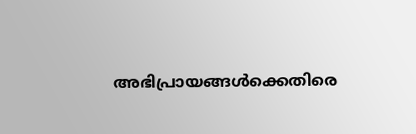അഭിപ്രായങ്ങൾക്കെതിരെ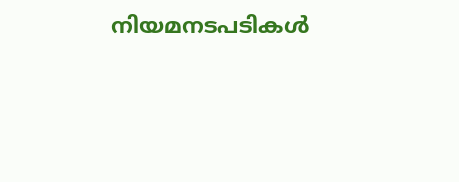നിയമനടപടികൾ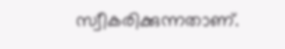സ്വീകരിക്കുന്നതാണ്.